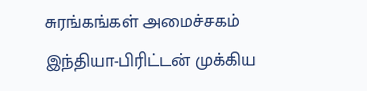சுரங்கங்கள் அமைச்சகம்
இந்தியா-பிரிட்டன் முக்கிய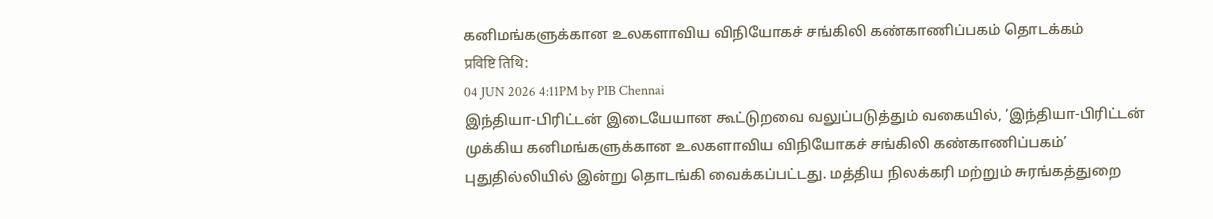கனிமங்களுக்கான உலகளாவிய விநியோகச் சங்கிலி கண்காணிப்பகம் தொடக்கம்
प्रविष्टि तिथि:
04 JUN 2026 4:11PM by PIB Chennai
இந்தியா-பிரிட்டன் இடையேயான கூட்டுறவை வலுப்படுத்தும் வகையில், ‘இந்தியா-பிரிட்டன் முக்கிய கனிமங்களுக்கான உலகளாவிய விநியோகச் சங்கிலி கண்காணிப்பகம்’ புதுதில்லியில் இன்று தொடங்கி வைக்கப்பட்டது. மத்திய நிலக்கரி மற்றும் சுரங்கத்துறை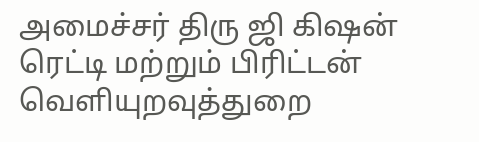அமைச்சர் திரு ஜி கிஷன் ரெட்டி மற்றும் பிரிட்டன் வெளியுறவுத்துறை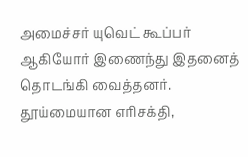அமைச்சர் யுவெட் கூப்பர் ஆகியோர் இணைந்து இதனைத் தொடங்கி வைத்தனர். தூய்மையான எரிசக்தி,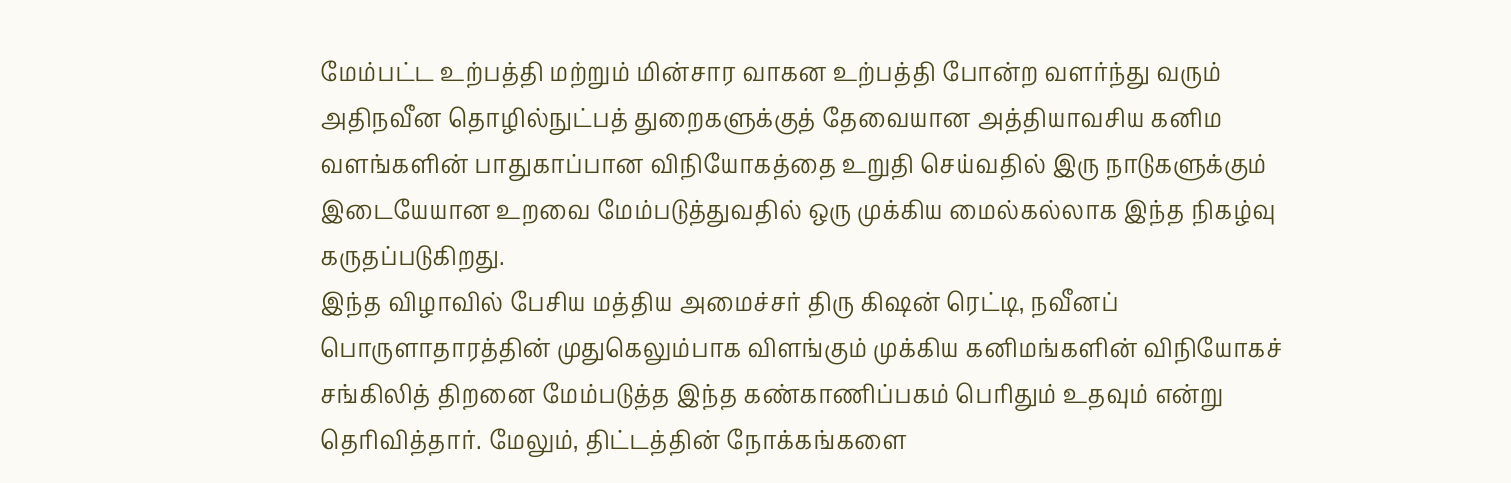மேம்பட்ட உற்பத்தி மற்றும் மின்சார வாகன உற்பத்தி போன்ற வளர்ந்து வரும் அதிநவீன தொழில்நுட்பத் துறைகளுக்குத் தேவையான அத்தியாவசிய கனிம வளங்களின் பாதுகாப்பான விநியோகத்தை உறுதி செய்வதில் இரு நாடுகளுக்கும் இடையேயான உறவை மேம்படுத்துவதில் ஒரு முக்கிய மைல்கல்லாக இந்த நிகழ்வு கருதப்படுகிறது.
இந்த விழாவில் பேசிய மத்திய அமைச்சர் திரு கிஷன் ரெட்டி, நவீனப் பொருளாதாரத்தின் முதுகெலும்பாக விளங்கும் முக்கிய கனிமங்களின் விநியோகச் சங்கிலித் திறனை மேம்படுத்த இந்த கண்காணிப்பகம் பெரிதும் உதவும் என்று தெரிவித்தார். மேலும், திட்டத்தின் நோக்கங்களை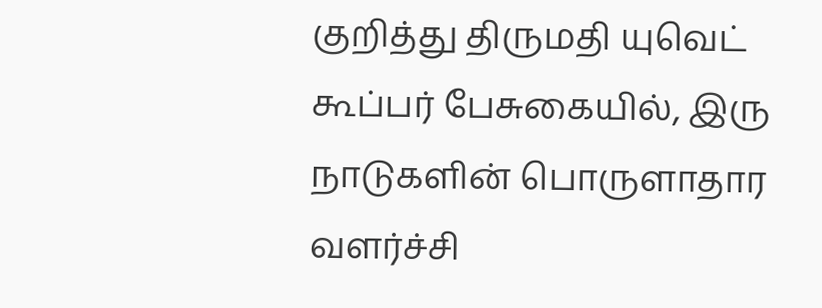குறித்து திருமதி யுவெட் கூப்பர் பேசுகையில், இரு நாடுகளின் பொருளாதார வளர்ச்சி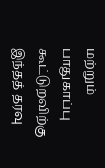மற்றும் பாதுகாப்பு கூட்டுறவிற்கு இந்தத் தரவு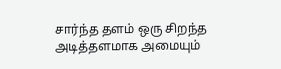சார்ந்த தளம் ஒரு சிறந்த அடித்தளமாக அமையும்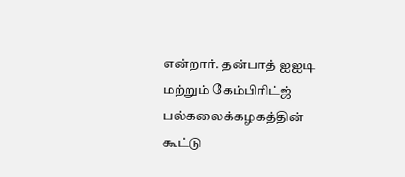என்றார். தன்பாத் ஐஐடி மற்றும் கேம்பிரிட்ஜ் பல்கலைக்கழகத்தின் கூட்டு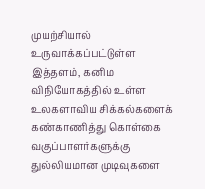முயற்சியால் உருவாக்கப்பட்டுள்ள இத்தளம், கனிம விநியோகத்தில் உள்ள உலகளாவிய சிக்கல்களைக் கண்காணித்து கொள்கை வகுப்பாளர்களுக்கு துல்லியமான முடிவுகளை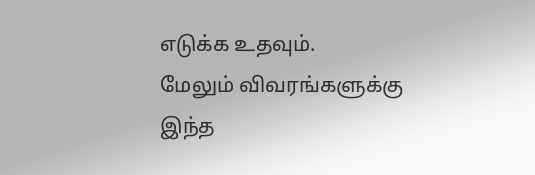எடுக்க உதவும்.
மேலும் விவரங்களுக்கு இந்த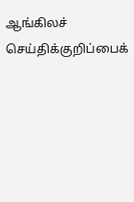ஆங்கிலச் செய்திக்குறிப்பைக்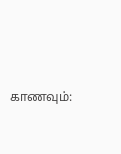காணவும்: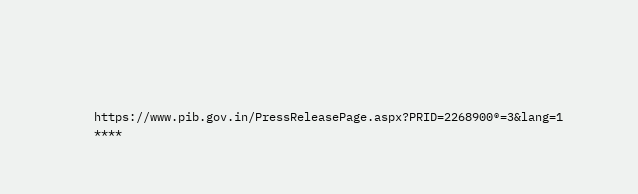https://www.pib.gov.in/PressReleasePage.aspx?PRID=2268900®=3&lang=1
****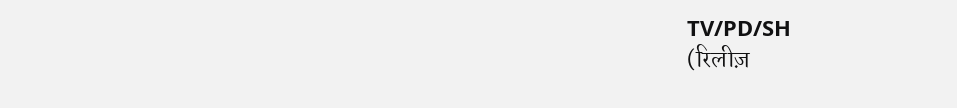TV/PD/SH
(रिलीज़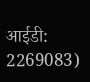आईडी: 2269083)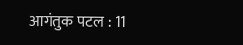आगंतुक पटल : 11